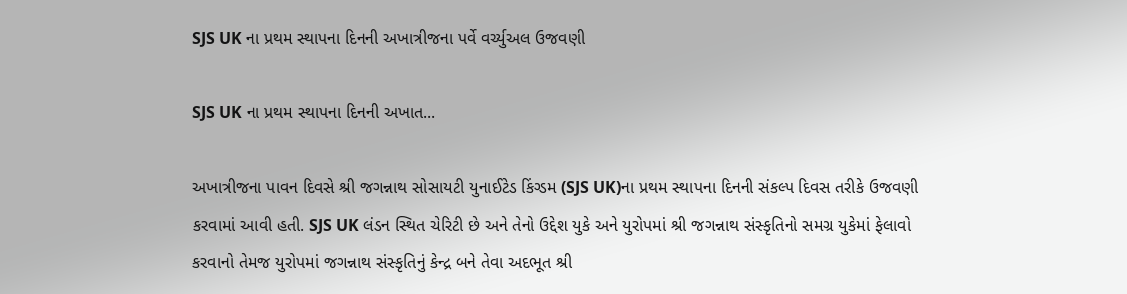SJS UK ના પ્રથમ સ્થાપના દિનની અખાત્રીજના પર્વે વર્ચ્યુઅલ ઉજવણી

SJS UK ના પ્રથમ સ્થાપના દિનની અખાત...

અખાત્રીજના પાવન દિવસે શ્રી જગન્નાથ સોસાયટી યુનાઈટેડ કિંગ્ડમ (SJS UK)ના પ્રથમ સ્થાપના દિનની સંકલ્પ દિવસ તરીકે ઉજવણી કરવામાં આવી હતી. SJS UK લંડન સ્થિત ચેરિટી છે અને તેનો ઉદ્દેશ યુકે અને યુરોપમાં શ્રી જગન્નાથ સંસ્કૃતિનો સમગ્ર યુકેમાં ફેલાવો કરવાનો તેમજ યુરોપમાં જગન્નાથ સંસ્કૃતિનું કેન્દ્ર બને તેવા અદભૂત શ્રી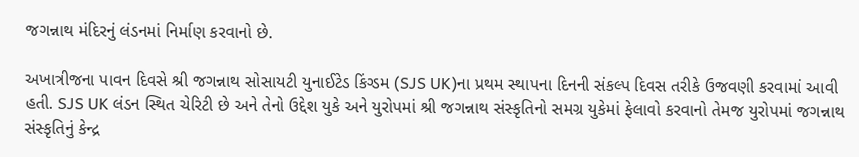જગન્નાથ મંદિરનું લંડનમાં નિર્માણ કરવાનો છે.

અખાત્રીજના પાવન દિવસે શ્રી જગન્નાથ સોસાયટી યુનાઈટેડ કિંગ્ડમ (SJS UK)ના પ્રથમ સ્થાપના દિનની સંકલ્પ દિવસ તરીકે ઉજવણી કરવામાં આવી હતી. SJS UK લંડન સ્થિત ચેરિટી છે અને તેનો ઉદ્દેશ યુકે અને યુરોપમાં શ્રી જગન્નાથ સંસ્કૃતિનો સમગ્ર યુકેમાં ફેલાવો કરવાનો તેમજ યુરોપમાં જગન્નાથ સંસ્કૃતિનું કેન્દ્ર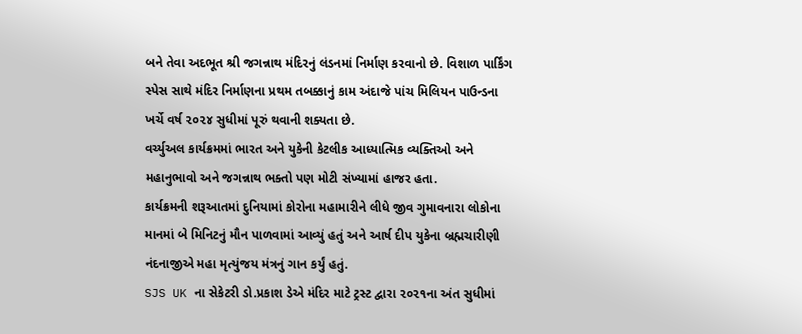બને તેવા અદભૂત શ્રી જગન્નાથ મંદિરનું લંડનમાં નિર્માણ કરવાનો છે. વિશાળ પાર્કિંગ સ્પેસ સાથે મંદિર નિર્માણના પ્રથમ તબક્કાનું કામ અંદાજે પાંચ મિલિયન પાઉન્ડના ખર્ચે વર્ષ ૨૦૨૪ સુધીમાં પૂરું થવાની શક્યતા છે.
વર્ચ્યુઅલ કાર્યક્રમમાં ભારત અને યુકેની કેટલીક આધ્યાત્મિક વ્યક્તિઓ અને મહાનુભાવો અને જગન્નાથ ભક્તો પણ મોટી સંખ્યામાં હાજર હતા.
કાર્યક્રમની શરૂઆતમાં દુનિયામાં કોરોના મહામારીને લીધે જીવ ગુમાવનારા લોકોના માનમાં બે મિનિટનું મૌન પાળવામાં આવ્યું હતું અને આર્ષ દીપ યુકેના બ્રહ્મચારીણી નંદનાજીએ મહા મૃત્યુંજય મંત્રનું ગાન કર્યું હતું.
SJS UK ના સેકેટરી ડો.પ્રકાશ ડેએ મંદિર માટે ટ્રસ્ટ દ્વારા ૨૦૨૧ના અંત સુધીમાં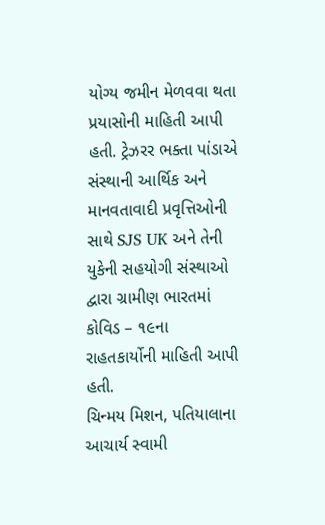યોગ્ય જમીન મેળવવા થતા પ્રયાસોની માહિતી આપી હતી. ટ્રેઝરર ભક્તા પાંડાએ સંસ્થાની આર્થિક અને માનવતાવાદી પ્રવૃત્તિઓની સાથે SJS UK અને તેની યુકેની સહયોગી સંસ્થાઓ દ્વારા ગ્રામીણ ભારતમાં કોવિડ – ૧૯ના રાહતકાર્યોની માહિતી આપી હતી.
ચિન્મય મિશન, પતિયાલાના આચાર્ય સ્વામી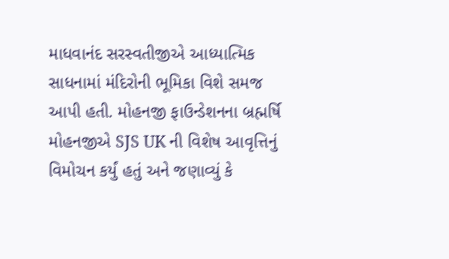માધવાનંદ સરસ્વતીજીએ આધ્યાત્મિક સાધનામાં મંદિરોની ભૂમિકા વિશે સમજ આપી હતી. મોહનજી ફાઉન્ડેશનના બ્રહ્મર્ષિ મોહનજીએ SJS UK ની વિશેષ આવૃત્તિનું વિમોચન કર્યું હતું અને જણાવ્યું કે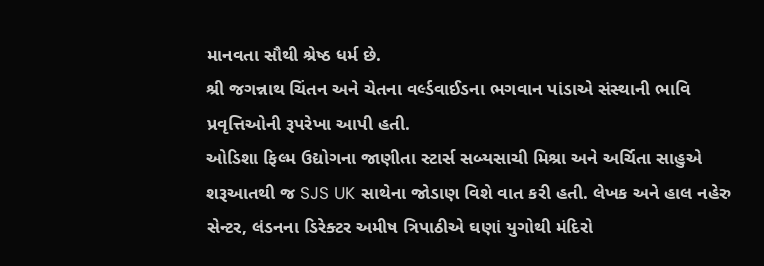માનવતા સૌથી શ્રેષ્ઠ ધર્મ છે.
શ્રી જગન્નાથ ચિંતન અને ચેતના વર્લ્ડવાઈડના ભગવાન પાંડાએ સંસ્થાની ભાવિ પ્રવૃત્તિઓની રૂપરેખા આપી હતી.
ઓડિશા ફિલ્મ ઉદ્યોગના જાણીતા સ્ટાર્સ સબ્યસાચી મિશ્રા અને અર્ચિતા સાહુએ શરૂઆતથી જ SJS UK સાથેના જોડાણ વિશે વાત કરી હતી. લેખક અને હાલ નહેરુ સેન્ટર, લંડનના ડિરેક્ટર અમીષ ત્રિપાઠીએ ઘણાં યુગોથી મંદિરો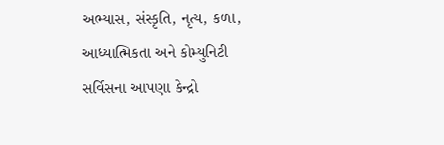અભ્યાસ, સંસ્કૃતિ, નૃત્ય, કળા, આધ્યાત્મિકતા અને કોમ્યુનિટી સર્વિસના આપણા કેન્દ્રો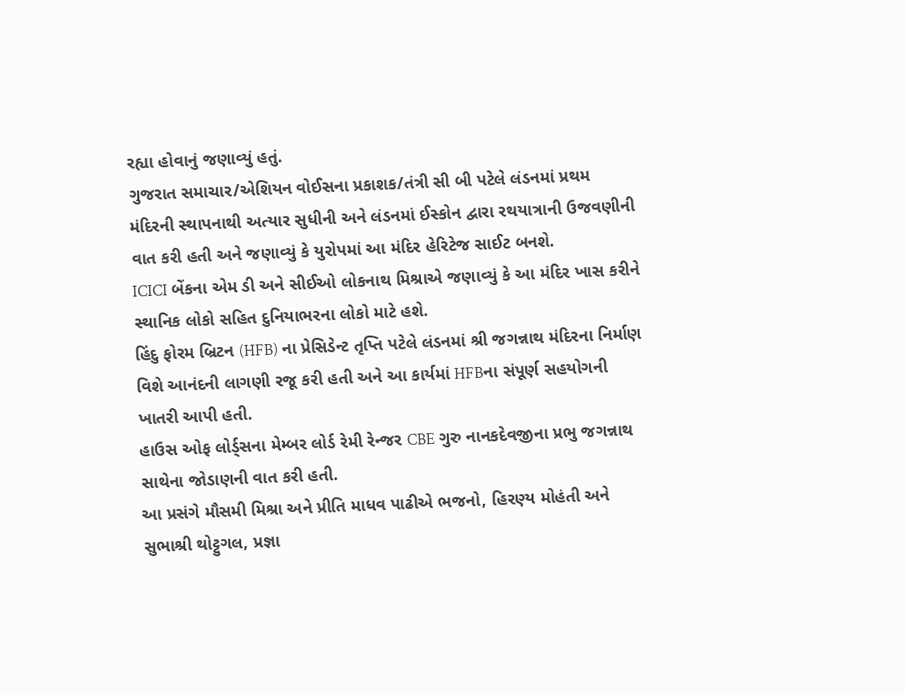રહ્યા હોવાનું જણાવ્યું હતું.
ગુજરાત સમાચાર/એશિયન વોઈસના પ્રકાશક/તંત્રી સી બી પટેલે લંડનમાં પ્રથમ મંદિરની સ્થાપનાથી અત્યાર સુધીની અને લંડનમાં ઈસ્કોન દ્વારા રથયાત્રાની ઉજવણીની વાત કરી હતી અને જણાવ્યું કે યુરોપમાં આ મંદિર હેરિટેજ સાઈટ બનશે.
ICICI બેંકના એમ ડી અને સીઈઓ લોકનાથ મિશ્રાએ જણાવ્યું કે આ મંદિર ખાસ કરીને સ્થાનિક લોકો સહિત દુનિયાભરના લોકો માટે હશે.
હિંદુ ફોરમ બ્રિટન (HFB) ના પ્રેસિડેન્ટ તૃપ્તિ પટેલે લંડનમાં શ્રી જગન્નાથ મંદિરના નિર્માણ વિશે આનંદની લાગણી રજૂ કરી હતી અને આ કાર્યમાં HFBના સંપૂર્ણ સહયોગની ખાતરી આપી હતી.
હાઉસ ઓફ લોર્ડ્સના મેમ્બર લોર્ડ રેમી રેન્જર CBE ગુરુ નાનકદેવજીના પ્રભુ જગન્નાથ સાથેના જોડાણની વાત કરી હતી.
આ પ્રસંગે મૌસમી મિશ્રા અને પ્રીતિ માધવ પાઢીએ ભજનો, હિરણ્ય મોહંતી અને સુભાશ્રી થોટ્ટુગલ, પ્રજ્ઞા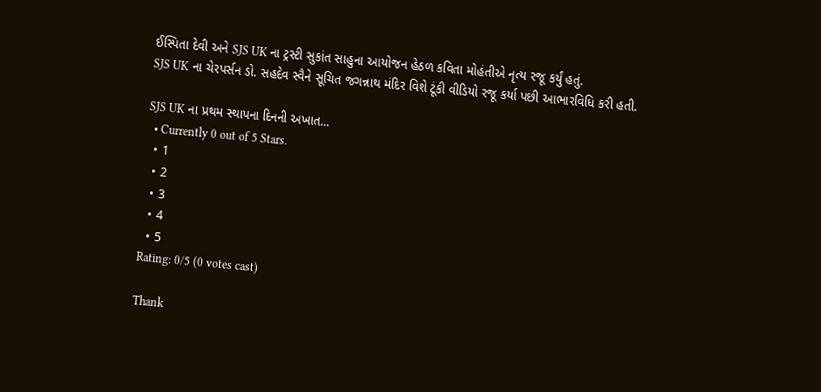ઈસ્પિતા દેવી અને SJS UK ના ટ્રસ્ટી સુકાંત સાહુના આયોજન હેઠળ કવિતા મોહંતીએ નૃત્ય રજૂ કર્યું હતું.
SJS UK ના ચેરપર્સન ડો. સહદેવ સ્વૈને સૂચિત જગન્નાથ મંદિર વિશે ટૂંકી વીડિયો રજૂ કર્યા પછી આભારવિધિ કરી હતી.

SJS UK ના પ્રથમ સ્થાપના દિનની અખાત...
  • Currently 0 out of 5 Stars.
  • 1
  • 2
  • 3
  • 4
  • 5
Rating: 0/5 (0 votes cast)

Thank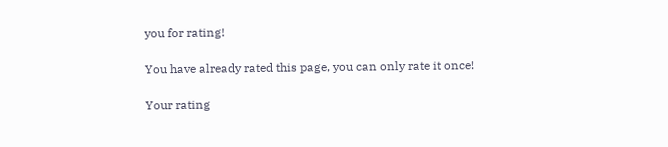you for rating!

You have already rated this page, you can only rate it once!

Your rating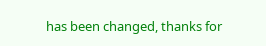has been changed, thanks for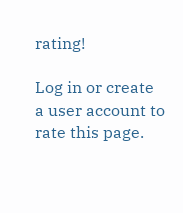rating!

Log in or create a user account to rate this page.